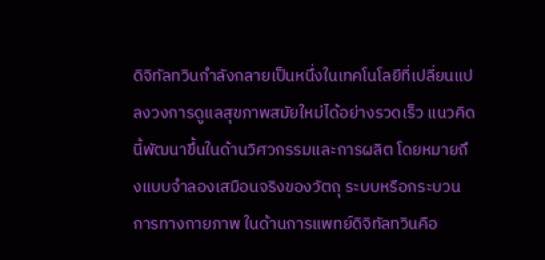ดิจิทัลทวินกำลังกลายเป็นหนึ่งในเทคโนโลยีที่เปลี่ยนแปลงวงการดูแลสุขภาพสมัยใหม่ได้อย่างรวดเร็ว แนวคิดนี้พัฒนาขึ้นในด้านวิศวกรรมและการผลิต โดยหมายถึงแบบจำลองเสมือนจริงของวัตถุ ระบบหรือกระบวนการทางกายภาพ ในด้านการแพทย์ดิจิทัลทวินคือ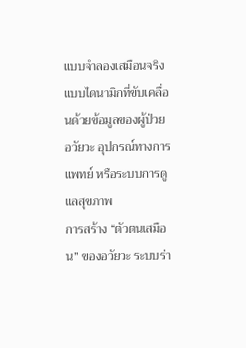แบบจำลองเสมือนจริงแบบไดนามิกที่ขับเคลื่อนด้วยข้อมูลของผู้ป่วย อวัยวะ อุปกรณ์ทางการแพทย์ หรือระบบการดูแลสุขภาพ
การสร้าง “ตัวตนเสมือน” ของอวัยวะ ระบบร่า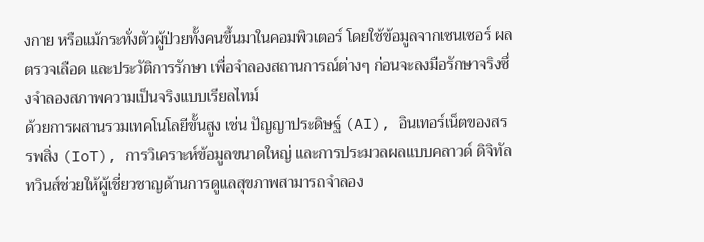งกาย หรือแม้กระทั่งตัวผู้ป่วยทั้งคนขึ้นมาในคอมพิวเตอร์ โดยใช้ข้อมูลจากเซนเซอร์ ผลตรวจเลือด และประวัติการรักษา เพื่อจำลองสถานการณ์ต่างๆ ก่อนจะลงมือรักษาจริงซึ่งจำลองสภาพความเป็นจริงแบบเรียลไทม์
ด้วยการผสานรวมเทคโนโลยีขั้นสูง เช่น ปัญญาประดิษฐ์ (AI), อินเทอร์เน็ตของสรรพสิ่ง (IoT), การวิเคราะห์ข้อมูลขนาดใหญ่ และการประมวลผลแบบคลาวด์ ดิจิทัลทวินส์ช่วยให้ผู้เชี่ยวชาญด้านการดูแลสุขภาพสามารถจำลอง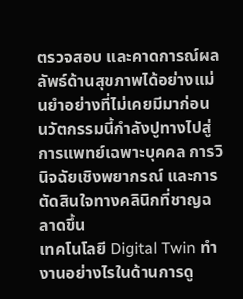ตรวจสอบ และคาดการณ์ผลลัพธ์ด้านสุขภาพได้อย่างแม่นยำอย่างที่ไม่เคยมีมาก่อน นวัตกรรมนี้กำลังปูทางไปสู่การแพทย์เฉพาะบุคคล การวินิจฉัยเชิงพยากรณ์ และการตัดสินใจทางคลินิกที่ชาญฉลาดขึ้น
เทคโนโลยี Digital Twin ทำงานอย่างไรในด้านการดู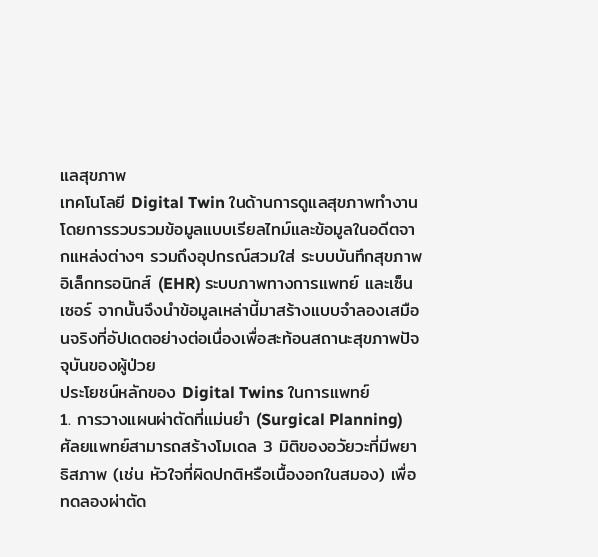แลสุขภาพ
เทคโนโลยี Digital Twin ในด้านการดูแลสุขภาพทำงานโดยการรวบรวมข้อมูลแบบเรียลไทม์และข้อมูลในอดีตจากแหล่งต่างๆ รวมถึงอุปกรณ์สวมใส่ ระบบบันทึกสุขภาพอิเล็กทรอนิกส์ (EHR) ระบบภาพทางการแพทย์ และเซ็นเซอร์ จากนั้นจึงนำข้อมูลเหล่านี้มาสร้างแบบจำลองเสมือนจริงที่อัปเดตอย่างต่อเนื่องเพื่อสะท้อนสถานะสุขภาพปัจจุบันของผู้ป่วย
ประโยชน์หลักของ Digital Twins ในการแพทย์
1. การวางแผนผ่าตัดที่แม่นยำ (Surgical Planning)
ศัลยแพทย์สามารถสร้างโมเดล 3 มิติของอวัยวะที่มีพยาธิสภาพ (เช่น หัวใจที่ผิดปกติหรือเนื้องอกในสมอง) เพื่อทดลองผ่าตัด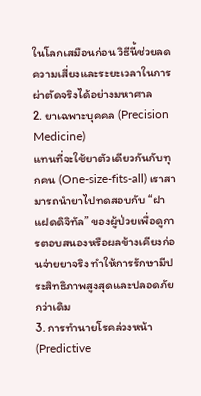ในโลกเสมือนก่อน วิธีนี้ช่วยลดความเสี่ยงและระยะเวลาในการผ่าตัดจริงได้อย่างมหาศาล
2. ยาเฉพาะบุคคล (Precision Medicine)
แทนที่จะใช้ยาตัวเดียวกันกับทุกคน (One-size-fits-all) เราสามารถนำยาไปทดสอบกับ “ฝาแฝดดิจิทัล” ของผู้ป่วยเพื่อดูการตอบสนองหรือผลข้างเคียงก่อนจ่ายยาจริง ทำให้การรักษามีประสิทธิภาพสูงสุดและปลอดภัยกว่าเดิม
3. การทำนายโรคล่วงหน้า (Predictive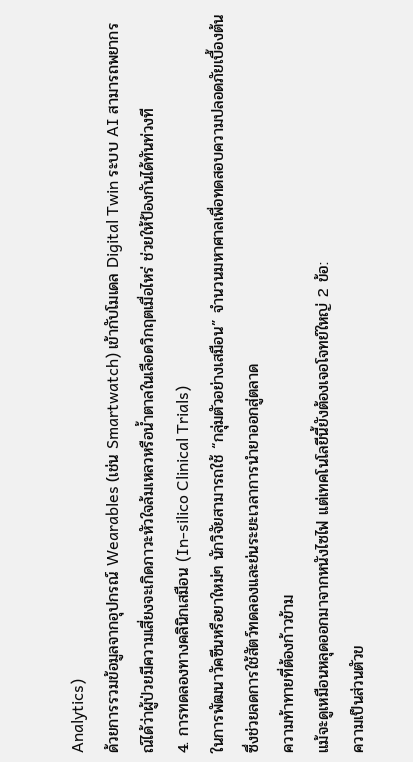Analytics)
ด้วยการรวมข้อมูลจากอุปกรณ์ Wearables (เช่น Smartwatch) เข้ากับโมเดล Digital Twin ระบบ AI สามารถพยากรณ์ได้ว่าผู้ป่วยมีความเสี่ยงจะเกิดภาวะหัวใจล้มเหลวหรือน้ำตาลในเลือดวิกฤตเมื่อไหร่ ช่วยให้ป้องกันได้ทันท่วงที
4. การทดลองทางคลินิกเสมือน (In-silico Clinical Trials)
ในการพัฒนาวัคซีนหรือยาใหม่ๆ นักวิจัยสามารถใช้ “กลุ่มตัวอย่างเสมือน” จำนวนมหาศาลเพื่อทดสอบความปลอดภัยเบื้องต้น ซึ่งช่วยลดการใช้สัตว์ทดลองและย่นระยะเวลาการนำยาออกสู่ตลาด
ความท้าทายที่ต้องก้าวข้าม
แม้จะดูเหมือนหลุดออกมาจากหนังไซไฟ แต่เทคโนโลยีนี้ยังต้องเจอโจทย์ใหญ่ 2 ข้อ:
ความเป็นส่วนตัวข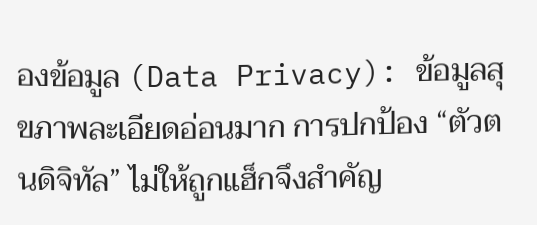องข้อมูล (Data Privacy): ข้อมูลสุขภาพละเอียดอ่อนมาก การปกป้อง “ตัวตนดิจิทัล” ไม่ให้ถูกแฮ็กจึงสำคัญ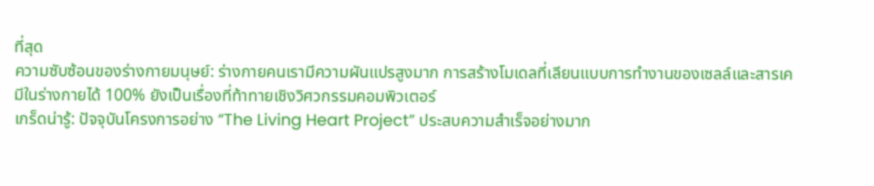ที่สุด
ความซับซ้อนของร่างกายมนุษย์: ร่างกายคนเรามีความผันแปรสูงมาก การสร้างโมเดลที่เลียนแบบการทำงานของเซลล์และสารเคมีในร่างกายได้ 100% ยังเป็นเรื่องที่ท้าทายเชิงวิศวกรรมคอมพิวเตอร์
เกร็ดน่ารู้: ปัจจุบันโครงการอย่าง “The Living Heart Project” ประสบความสำเร็จอย่างมาก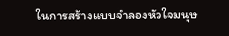ในการสร้างแบบจำลองหัวใจมนุษ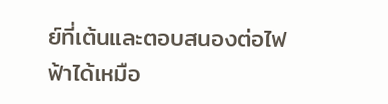ย์ที่เต้นและตอบสนองต่อไฟฟ้าได้เหมือ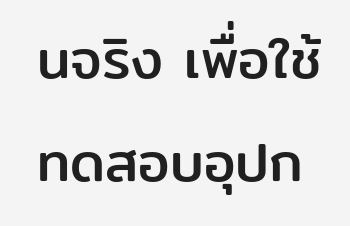นจริง เพื่อใช้ทดสอบอุปก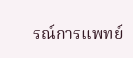รณ์การแพทย์